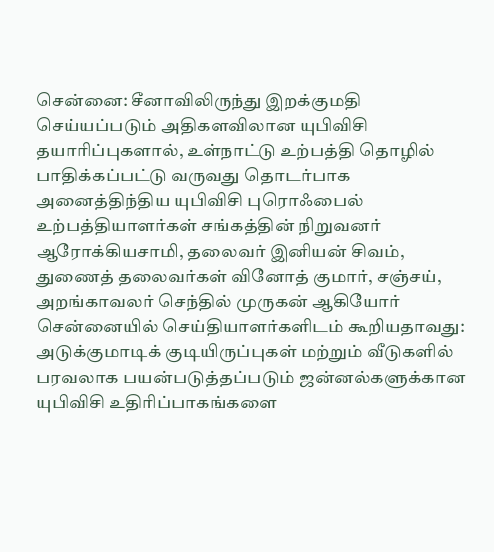சென்னை: சீனாவிலிருந்து இறக்குமதி செய்யப்படும் அதிகளவிலான யுபிவிசி தயாரிப்புகளால், உள்நாட்டு உற்பத்தி தொழில் பாதிக்கப்பட்டு வருவது தொடர்பாக அனைத்திந்திய யுபிவிசி புரொஃபைல் உற்பத்தியாளர்கள் சங்கத்தின் நிறுவனர் ஆரோக்கியசாமி, தலைவர் இனியன் சிவம், துணைத் தலைவர்கள் வினோத் குமார், சஞ்சய், அறங்காவலர் செந்தில் முருகன் ஆகியோர் சென்னையில் செய்தியாளர்களிடம் கூறியதாவது: அடுக்குமாடிக் குடியிருப்புகள் மற்றும் வீடுகளில் பரவலாக பயன்படுத்தப்படும் ஜன்னல்களுக்கான யுபிவிசி உதிரிப்பாகங்களை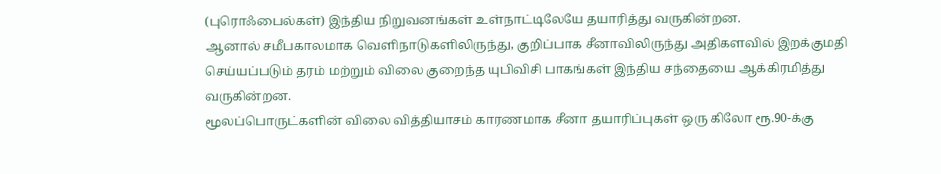(புரொஃபைல்கள்) இந்திய நிறுவனங்கள் உள்நாட்டிலேயே தயாரித்து வருகின்றன.
ஆனால் சமீபகாலமாக வெளிநாடுகளிலிருந்து, குறிப்பாக சீனாவிலிருந்து அதிகளவில் இறக்குமதி செய்யப்படும் தரம் மற்றும் விலை குறைந்த யுபிவிசி பாகங்கள் இந்திய சந்தையை ஆக்கிரமித்து வருகின்றன.
மூலப்பொருட்களின் விலை வித்தியாசம் காரணமாக சீனா தயாரிப்புகள் ஒரு கிலோ ரூ.90-க்கு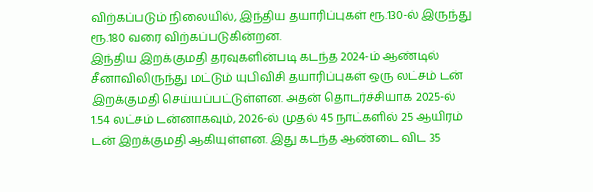விற்கப்படும் நிலையில், இந்திய தயாரிப்புகள் ரூ.130-ல் இருந்து ரூ.180 வரை விற்கப்படுகின்றன.
இந்திய இறக்குமதி தரவுகளின்படி கடந்த 2024-ம் ஆண்டில் சீனாவிலிருந்து மட்டும் யுபிவிசி தயாரிப்புகள் ஒரு லட்சம் டன் இறக்குமதி செய்யப்பட்டுள்ளன. அதன் தொடர்ச்சியாக 2025-ல் 1.54 லட்சம் டன்னாகவும், 2026-ல் முதல் 45 நாட்களில் 25 ஆயிரம் டன் இறக்குமதி ஆகியுள்ளன. இது கடந்த ஆண்டை விட 35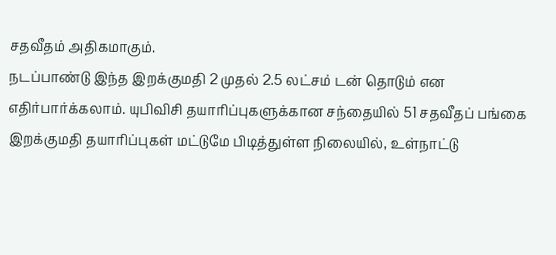சதவீதம் அதிகமாகும்.
நடப்பாண்டு இந்த இறக்குமதி 2 முதல் 2.5 லட்சம் டன் தொடும் என எதிர்பார்க்கலாம். யுபிவிசி தயாரிப்புகளுக்கான சந்தையில் 51 சதவீதப் பங்கை இறக்குமதி தயாரிப்புகள் மட்டுமே பிடித்துள்ள நிலையில், உள்நாட்டு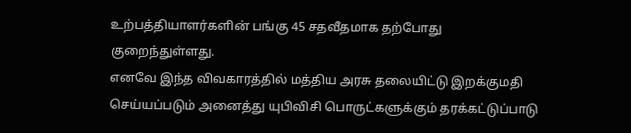உற்பத்தியாளர்களின் பங்கு 45 சதவீதமாக தற்போது குறைந்துள்ளது.
எனவே இந்த விவகாரத்தில் மத்திய அரசு தலையிட்டு இறக்குமதி செய்யப்படும் அனைத்து யுபிவிசி பொருட்களுக்கும் தரக்கட்டுப்பாடு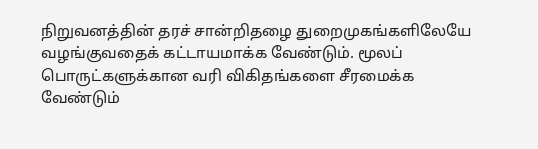நிறுவனத்தின் தரச் சான்றிதழை துறைமுகங்களிலேயே வழங்குவதைக் கட்டாயமாக்க வேண்டும். மூலப் பொருட்களுக்கான வரி விகிதங்களை சீரமைக்க வேண்டும்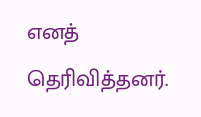எனத் தெரிவித்தனர்.